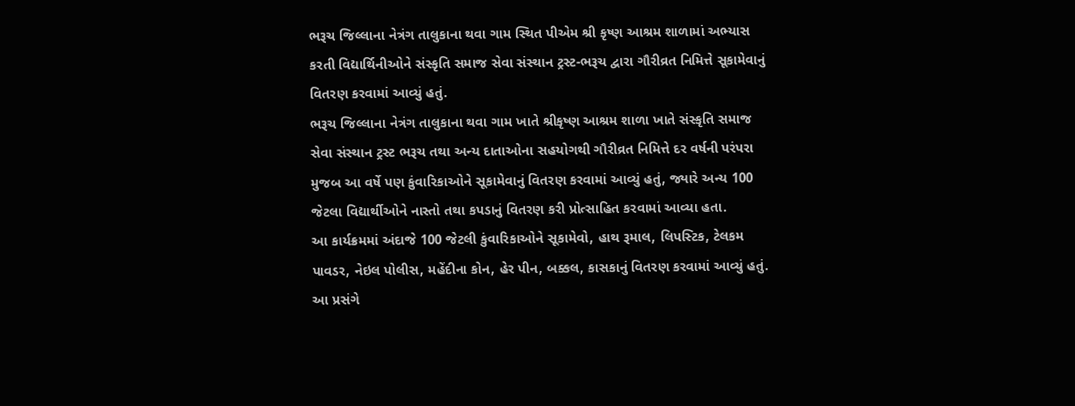ભરૂચ જિલ્લાના નેત્રંગ તાલુકાના થવા ગામ સ્થિત પીએમ શ્રી કૃષ્ણ આશ્રમ શાળામાં અભ્યાસ કરતી વિદ્યાર્થિનીઓને સંસ્કૃતિ સમાજ સેવા સંસ્થાન ટ્રસ્ટ-ભરૂચ દ્વારા ગૌરીવ્રત નિમિત્તે સૂકામેવાનું વિતરણ કરવામાં આવ્યું હતું.
ભરૂચ જિલ્લાના નેત્રંગ તાલુકાના થવા ગામ ખાતે શ્રીકૃષ્ણ આશ્રમ શાળા ખાતે સંસ્કૃતિ સમાજ સેવા સંસ્થાન ટ્રસ્ટ ભરૂચ તથા અન્ય દાતાઓના સહયોગથી ગૌરીવ્રત નિમિત્તે દર વર્ષની પરંપરા મુજબ આ વર્ષે પણ કુંવારિકાઓને સૂકામેવાનું વિતરણ કરવામાં આવ્યું હતું, જ્યારે અન્ય 100 જેટલા વિદ્યાર્થીઓને નાસ્તો તથા કપડાનું વિતરણ કરી પ્રોત્સાહિત કરવામાં આવ્યા હતા.
આ કાર્યક્રમમાં અંદાજે 100 જેટલી કુંવારિકાઓને સૂકામેવો, હાથ રૂમાલ, લિપસ્ટિક, ટેલકમ પાવડર, નેઇલ પોલીસ, મહેંદીના કોન, હેર પીન, બક્કલ, કાસકાનું વિતરણ કરવામાં આવ્યું હતું. આ પ્રસંગે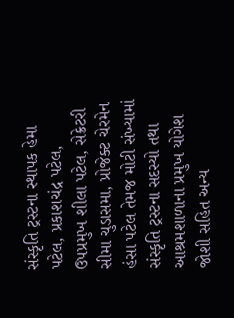સંસ્કૃતિ ટ્રસ્ટના સ્થાપક હેમા પટેલ, પ્રકાશચંદ્ર પટેલ, ઉપપ્રમુખ શીલા પટેલ, સેક્રેટરી સીમા ચુડાસમા, પ્રોજેક્ટ ચેરમેન હંસા પટેલ તેમજ મોટી સંખ્યામાં સંસ્કૃતિ ટ્રસ્ટના સદસ્યો તથા આશ્રમશાળાના પ્રમુખ યોગેશ જોશી સહિત અન્ય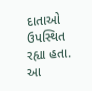દાતાઓ ઉપસ્થિત રહ્યા હતા. આ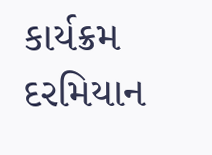કાર્યક્રમ દરમિયાન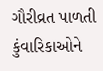ગૌરીવ્રત પાળતી કુંવારિકાઓને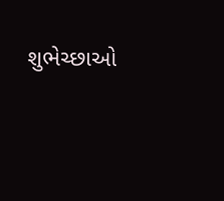શુભેચ્છાઓ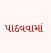પાઠવવામાં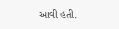આવી હતી.